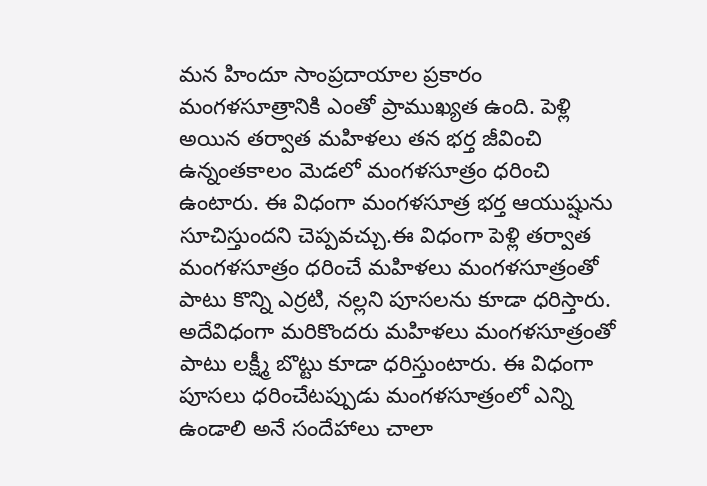మన హిందూ సాంప్రదాయాల ప్రకారం మంగళసూత్రానికి ఎంతో ప్రాముఖ్యత ఉంది. పెళ్లి అయిన తర్వాత మహిళలు తన భర్త జీవించి ఉన్నంతకాలం మెడలో మంగళసూత్రం ధరించి ఉంటారు. ఈ విధంగా మంగళసూత్ర భర్త ఆయుష్షును సూచిస్తుందని చెప్పవచ్చు.ఈ విధంగా పెళ్లి తర్వాత మంగళసూత్రం ధరించే మహిళలు మంగళసూత్రంతో పాటు కొన్ని ఎర్రటి, నల్లని పూసలను కూడా ధరిస్తారు. అదేవిధంగా మరికొందరు మహిళలు మంగళసూత్రంతో పాటు లక్ష్మీ బొట్టు కూడా ధరిస్తుంటారు. ఈ విధంగా పూసలు ధరించేటప్పుడు మంగళసూత్రంలో ఎన్ని ఉండాలి అనే సందేహాలు చాలా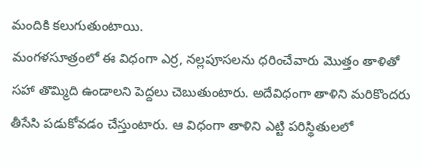మందికి కలుగుతుంటాయి.
మంగళసూత్రంలో ఈ విధంగా ఎర్ర, నల్లపూసలను ధరించేవారు మొత్తం తాళితో సహా తొమ్మిది ఉండాలని పెద్దలు చెబుతుంటారు. అదేవిధంగా తాళిని మరికొందరు తీసేసి పడుకోవడం చేస్తుంటారు. ఆ విధంగా తాళిని ఎట్టి పరిస్థితులలో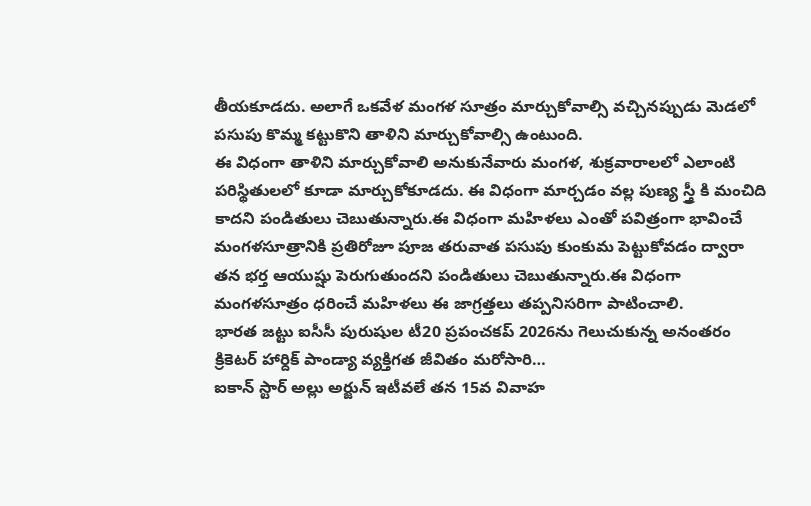తీయకూడదు. అలాగే ఒకవేళ మంగళ సూత్రం మార్చుకోవాల్సి వచ్చినప్పుడు మెడలో పసుపు కొమ్మ కట్టుకొని తాళిని మార్చుకోవాల్సి ఉంటుంది.
ఈ విధంగా తాళిని మార్చుకోవాలి అనుకునేవారు మంగళ, శుక్రవారాలలో ఎలాంటి పరిస్థితులలో కూడా మార్చుకోకూడదు. ఈ విధంగా మార్చడం వల్ల పుణ్య స్త్రీ కి మంచిది కాదని పండితులు చెబుతున్నారు.ఈ విధంగా మహిళలు ఎంతో పవిత్రంగా భావించే మంగళసూత్రానికి ప్రతిరోజూ పూజ తరువాత పసుపు కుంకుమ పెట్టుకోవడం ద్వారా తన భర్త ఆయుష్షు పెరుగుతుందని పండితులు చెబుతున్నారు.ఈ విధంగా మంగళసూత్రం ధరించే మహిళలు ఈ జాగ్రత్తలు తప్పనిసరిగా పాటించాలి.
భారత జట్టు ఐసీసీ పురుషుల టీ20 ప్రపంచకప్ 2026ను గెలుచుకున్న అనంతరం క్రికెటర్ హార్దిక్ పాండ్యా వ్యక్తిగత జీవితం మరోసారి…
ఐకాన్ స్టార్ అల్లు అర్జున్ ఇటీవలే తన 15వ వివాహ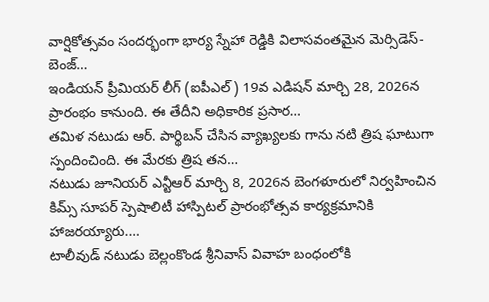వార్షికోత్సవం సందర్భంగా భార్య స్నేహా రెడ్డికి విలాసవంతమైన మెర్సిడెస్-బెంజ్…
ఇండియన్ ప్రీమియర్ లీగ్ (ఐపీఎల్) 19వ ఎడిషన్ మార్చి 28, 2026న ప్రారంభం కానుంది. ఈ తేదీని అధికారిక ప్రసార…
తమిళ నటుడు ఆర్. పార్థిబన్ చేసిన వ్యాఖ్యలకు గాను నటి త్రిష ఘాటుగా స్పందించింది. ఈ మేరకు త్రిష తన…
నటుడు జూనియర్ ఎన్టీఆర్ మార్చి 8, 2026న బెంగళూరులో నిర్వహించిన కిమ్స్ సూపర్ స్పెషాలిటీ హాస్పిటల్ ప్రారంభోత్సవ కార్యక్రమానికి హాజరయ్యారు.…
టాలీవుడ్ నటుడు బెల్లంకొండ శ్రీనివాస్ వివాహ బంధంలోకి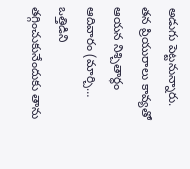అడుగు పెట్టనున్నారు. తన ప్రియురాలు కావ్యతో ఆయన నిశ్చితార్థం ఆదివారం (మార్చి…
ఒత్తిడిని తగ్గించుకునేందుకు తాను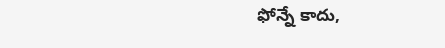ఫోన్నే కాదు,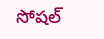సోషల్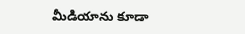మీడియాను కూడా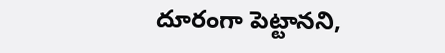దూరంగా పెట్టానని,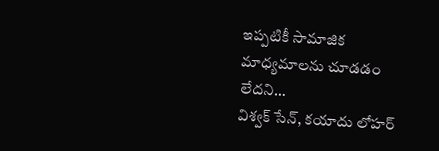ఇప్పటికీ సామాజిక మాధ్యమాలను చూడడం లేదని…
విశ్వక్ సేన్, కయాదు లోహర్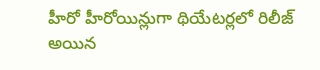హీరో హీరోయిన్లుగా థియేటర్లలో రిలీజ్ అయిన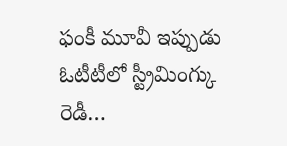ఫంకీ మూవీ ఇప్పుడు ఓటీటీలో స్ట్రీమింగ్కు రెడీ…